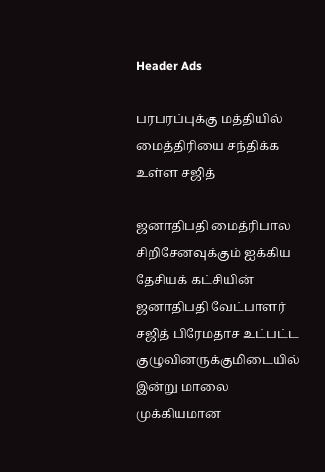Header Ads

பரபரப்புக்கு மத்தியில் மைத்திரியை சந்திக்க உள்ள சஜித்

ஜனாதிபதி மைத்ரிபால சிறிசேனவுக்கும் ஐக்கிய தேசியக் கட்சியின் ஜனாதிபதி வேட்பாளர் சஜித் பிரேமதாச உட்பட்ட குழுவினருக்குமிடையில் இன்று மாலை முக்கியமான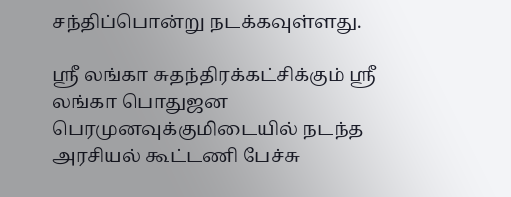சந்திப்பொன்று நடக்கவுள்ளது.

ஸ்ரீ லங்கா சுதந்திரக்கட்சிக்கும் ஸ்ரீ லங்கா பொதுஜன பெரமுனவுக்குமிடையில் நடந்த அரசியல் கூட்டணி பேச்சு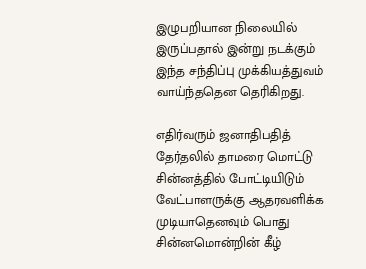இழுபறியான நிலையில் இருப்பதால் இன்று நடக்கும் இந்த சந்திப்பு முக்கியத்துவம் வாய்ந்ததென தெரிகிறது.

எதிர்வரும் ஜனாதிபதித் தேர்தலில் தாமரை மொட்டு சின்னத்தில் போட்டியிடும் வேட்பாளருக்கு ஆதரவளிக்க முடியாதெனவும் பொது சின்னமொன்றின் கீழ்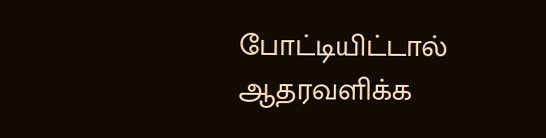போட்டியிட்டால் ஆதரவளிக்க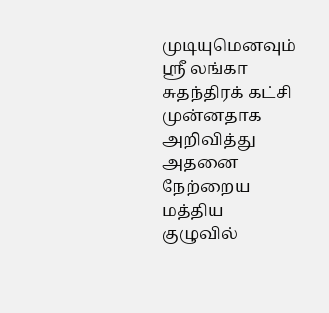முடியுமெனவும் ஸ்ரீ லங்கா சுதந்திரக் கட்சி முன்னதாக அறிவித்து அதனை நேற்றைய மத்திய குழுவில்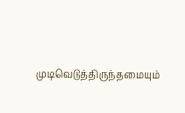முடிவெடுத்திருந்தமையும்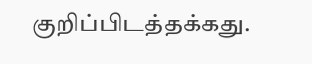குறிப்பிடத்தக்கது.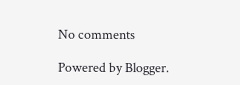No comments

Powered by Blogger.